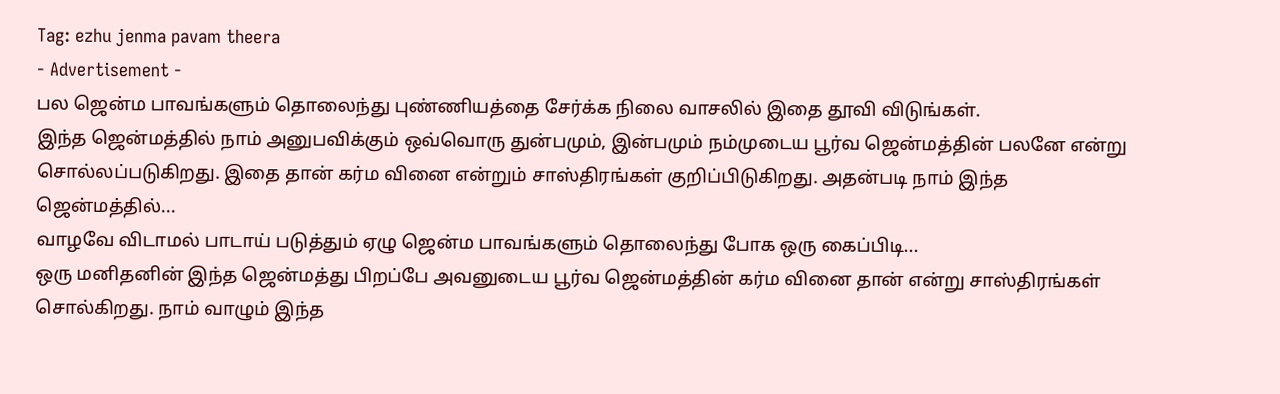Tag: ezhu jenma pavam theera
- Advertisement -
பல ஜென்ம பாவங்களும் தொலைந்து புண்ணியத்தை சேர்க்க நிலை வாசலில் இதை தூவி விடுங்கள்.
இந்த ஜென்மத்தில் நாம் அனுபவிக்கும் ஒவ்வொரு துன்பமும், இன்பமும் நம்முடைய பூர்வ ஜென்மத்தின் பலனே என்று சொல்லப்படுகிறது. இதை தான் கர்ம வினை என்றும் சாஸ்திரங்கள் குறிப்பிடுகிறது. அதன்படி நாம் இந்த ஜென்மத்தில்...
வாழவே விடாமல் பாடாய் படுத்தும் ஏழு ஜென்ம பாவங்களும் தொலைந்து போக ஒரு கைப்பிடி...
ஒரு மனிதனின் இந்த ஜென்மத்து பிறப்பே அவனுடைய பூர்வ ஜென்மத்தின் கர்ம வினை தான் என்று சாஸ்திரங்கள் சொல்கிறது. நாம் வாழும் இந்த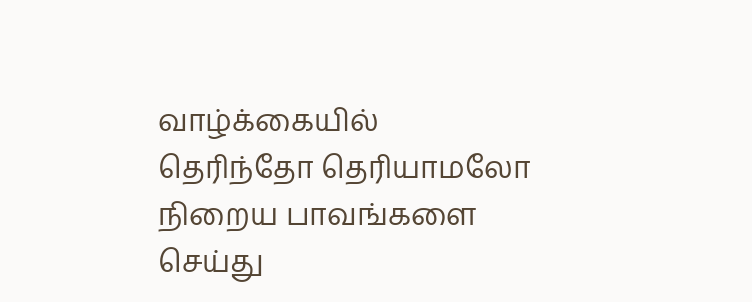வாழ்க்கையில் தெரிந்தோ தெரியாமலோ நிறைய பாவங்களை செய்து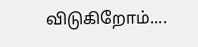விடுகிறோம்....